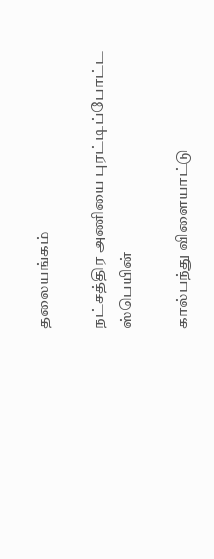தலையங்கம்

நட்சத்திர அணியை புரட்டிப்போட்ட ஸ்பெயின்

கால்பந்து விளையாட்டு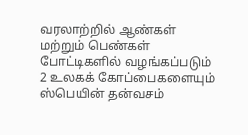வரலாற்றில் ஆண்கள் மற்றும் பெண்கள் போட்டிகளில் வழங்கப்படும் 2 உலகக் கோப்பைகளையும் ஸ்பெயின் தன்வசம்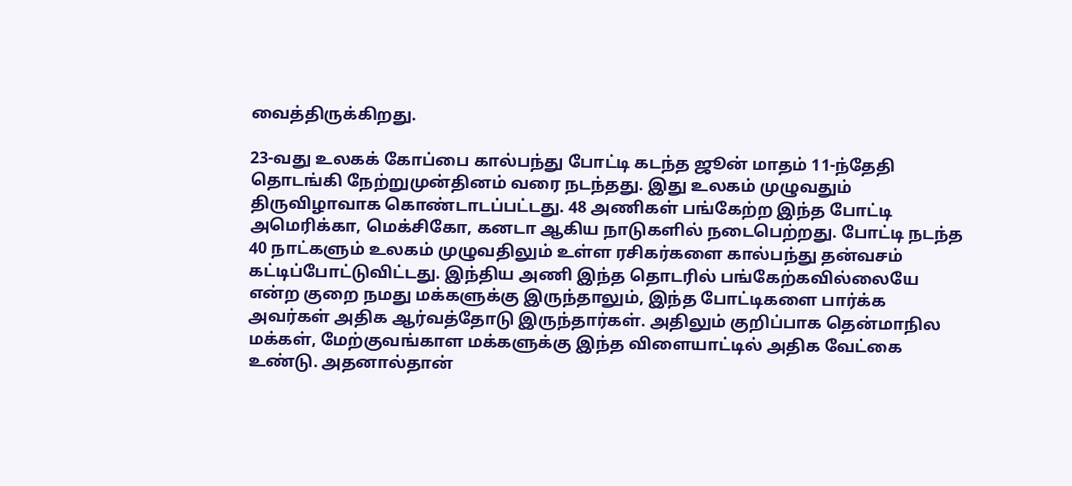வைத்திருக்கிறது.

23-வது உலகக் கோப்பை கால்பந்து போட்டி கடந்த ஜூன் மாதம் 11-ந்தேதி தொடங்கி நேற்றுமுன்தினம் வரை நடந்தது. இது உலகம் முழுவதும் திருவிழாவாக கொண்டாடப்பட்டது. 48 அணிகள் பங்கேற்ற இந்த போட்டி அமெரிக்கா, மெக்சிகோ, கனடா ஆகிய நாடுகளில் நடைபெற்றது. போட்டி நடந்த 40 நாட்களும் உலகம் முழுவதிலும் உள்ள ரசிகர்களை கால்பந்து தன்வசம் கட்டிப்போட்டுவிட்டது. இந்திய அணி இந்த தொடரில் பங்கேற்கவில்லையே என்ற குறை நமது மக்களுக்கு இருந்தாலும், இந்த போட்டிகளை பார்க்க அவர்கள் அதிக ஆர்வத்தோடு இருந்தார்கள். அதிலும் குறிப்பாக தென்மாநில மக்கள், மேற்குவங்காள மக்களுக்கு இந்த விளையாட்டில் அதிக வேட்கை உண்டு. அதனால்தான்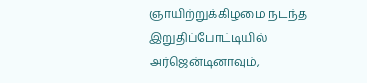ஞாயிற்றுக்கிழமை நடந்த இறுதிப்போட்டியில் அர்ஜென்டினாவும்,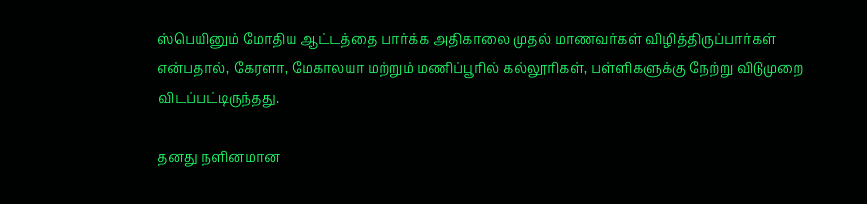ஸ்பெயினும் மோதிய ஆட்டத்தை பார்க்க அதிகாலை முதல் மாணவர்கள் விழித்திருப்பார்கள் என்பதால், கேரளா, மேகாலயா மற்றும் மணிப்பூரில் கல்லூரிகள், பள்ளிகளுக்கு நேற்று விடுமுறை விடப்பட்டிருந்தது.

தனது நளினமான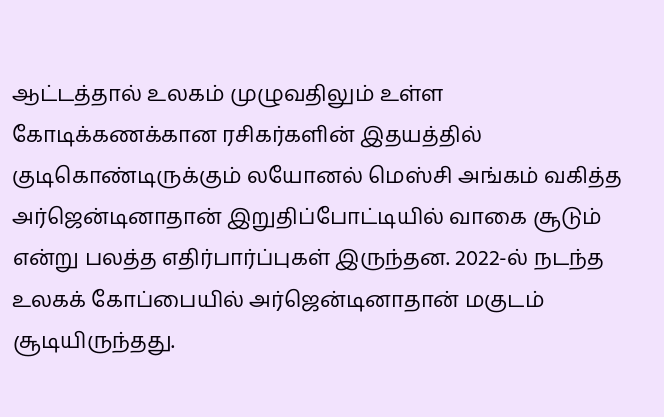ஆட்டத்தால் உலகம் முழுவதிலும் உள்ள கோடிக்கணக்கான ரசிகர்களின் இதயத்தில் குடிகொண்டிருக்கும் லயோனல் மெஸ்சி அங்கம் வகித்த அர்ஜென்டினாதான் இறுதிப்போட்டியில் வாகை சூடும் என்று பலத்த எதிர்பார்ப்புகள் இருந்தன. 2022-ல் நடந்த உலகக் கோப்பையில் அர்ஜென்டினாதான் மகுடம் சூடியிருந்தது.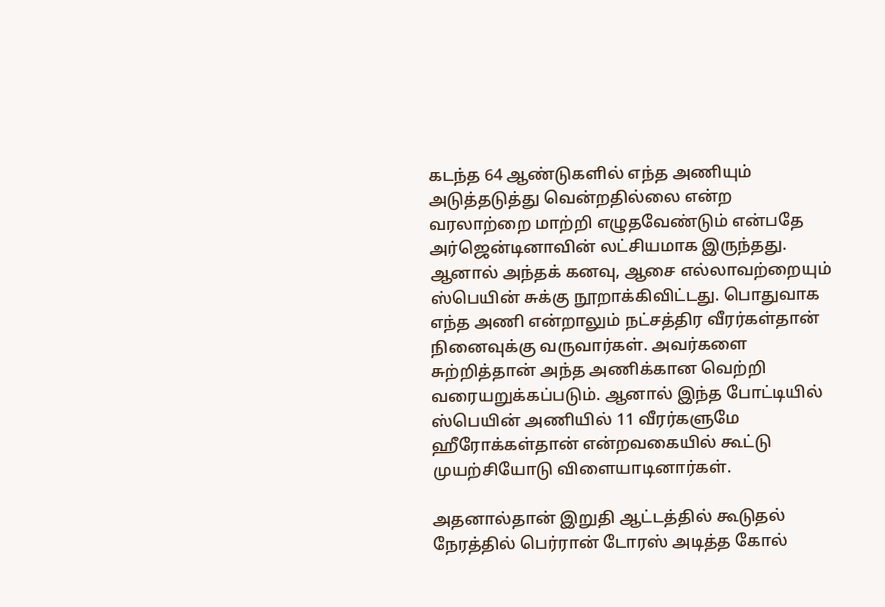கடந்த 64 ஆண்டுகளில் எந்த அணியும் அடுத்தடுத்து வென்றதில்லை என்ற வரலாற்றை மாற்றி எழுதவேண்டும் என்பதே அர்ஜென்டினாவின் லட்சியமாக இருந்தது. ஆனால் அந்தக் கனவு, ஆசை எல்லாவற்றையும் ஸ்பெயின் சுக்கு நூறாக்கிவிட்டது. பொதுவாக எந்த அணி என்றாலும் நட்சத்திர வீரர்கள்தான் நினைவுக்கு வருவார்கள். அவர்களை சுற்றித்தான் அந்த அணிக்கான வெற்றி வரையறுக்கப்படும். ஆனால் இந்த போட்டியில் ஸ்பெயின் அணியில் 11 வீரர்களுமே ஹீரோக்கள்தான் என்றவகையில் கூட்டு முயற்சியோடு விளையாடினார்கள்.

அதனால்தான் இறுதி ஆட்டத்தில் கூடுதல் நேரத்தில் பெர்ரான் டோரஸ் அடித்த கோல்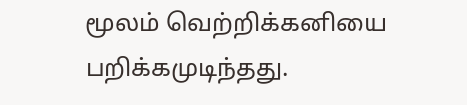மூலம் வெற்றிக்கனியை பறிக்கமுடிந்தது.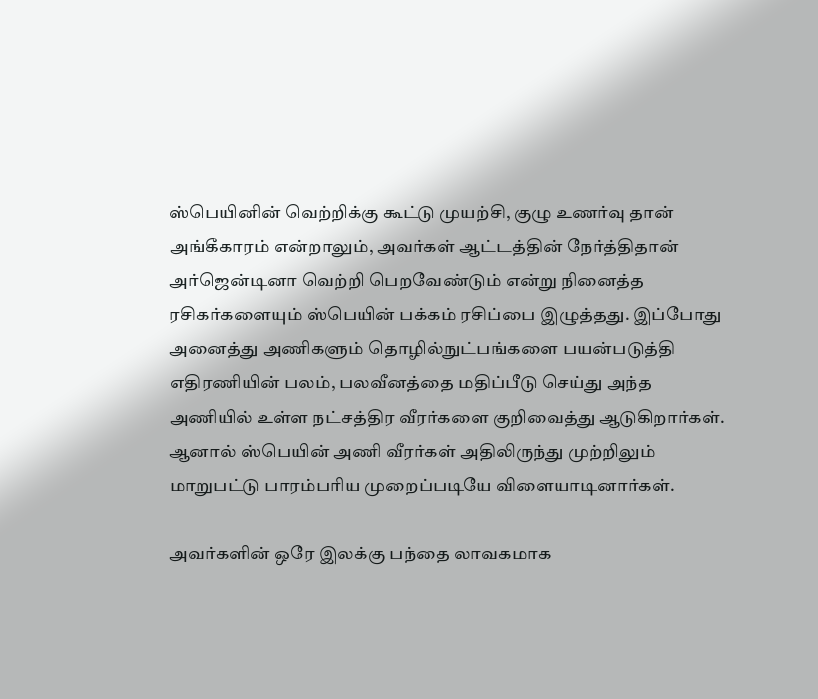ஸ்பெயினின் வெற்றிக்கு கூட்டு முயற்சி, குழு உணர்வு தான் அங்கீகாரம் என்றாலும், அவர்கள் ஆட்டத்தின் நேர்த்திதான் அர்ஜென்டினா வெற்றி பெறவேண்டும் என்று நினைத்த ரசிகர்களையும் ஸ்பெயின் பக்கம் ரசிப்பை இழுத்தது. இப்போது அனைத்து அணிகளும் தொழில்நுட்பங்களை பயன்படுத்தி எதிரணியின் பலம், பலவீனத்தை மதிப்பீடு செய்து அந்த அணியில் உள்ள நட்சத்திர வீரர்களை குறிவைத்து ஆடுகிறார்கள். ஆனால் ஸ்பெயின் அணி வீரர்கள் அதிலிருந்து முற்றிலும் மாறுபட்டு பாரம்பரிய முறைப்படியே விளையாடினார்கள்.

அவர்களின் ஒரே இலக்கு பந்தை லாவகமாக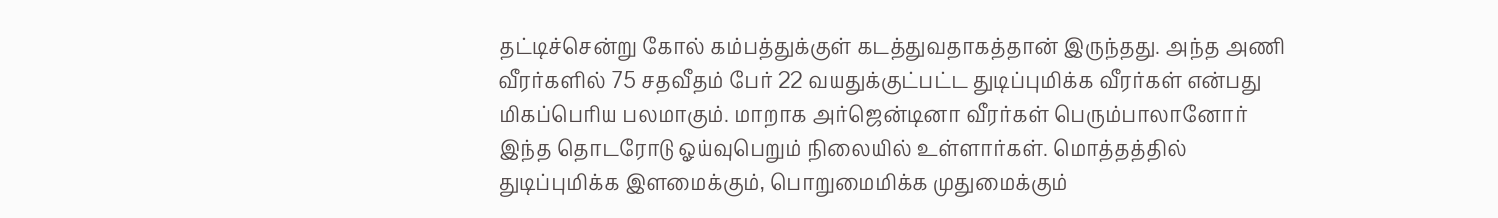தட்டிச்சென்று கோல் கம்பத்துக்குள் கடத்துவதாகத்தான் இருந்தது. அந்த அணி வீரர்களில் 75 சதவீதம் பேர் 22 வயதுக்குட்பட்ட துடிப்புமிக்க வீரர்கள் என்பது மிகப்பெரிய பலமாகும். மாறாக அர்ஜென்டினா வீரர்கள் பெரும்பாலானோர் இந்த தொடரோடு ஓய்வுபெறும் நிலையில் உள்ளார்கள். மொத்தத்தில் துடிப்புமிக்க இளமைக்கும், பொறுமைமிக்க முதுமைக்கும்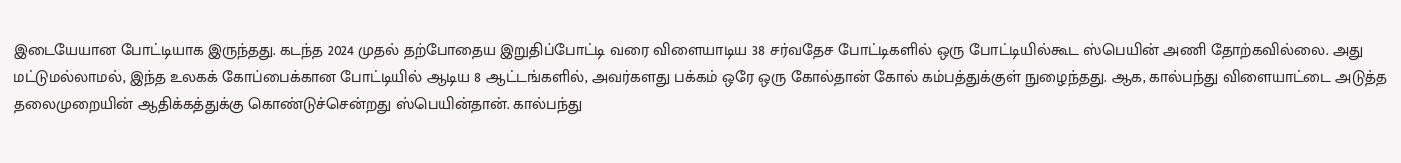இடையேயான போட்டியாக இருந்தது. கடந்த 2024 முதல் தற்போதைய இறுதிப்போட்டி வரை விளையாடிய 38 சர்வதேச போட்டிகளில் ஒரு போட்டியில்கூட ஸ்பெயின் அணி தோற்கவில்லை. அது மட்டுமல்லாமல், இந்த உலகக் கோப்பைக்கான போட்டியில் ஆடிய 8 ஆட்டங்களில், அவர்களது பக்கம் ஒரே ஒரு கோல்தான் கோல் கம்பத்துக்குள் நுழைந்தது. ஆக, கால்பந்து விளையாட்டை அடுத்த தலைமுறையின் ஆதிக்கத்துக்கு கொண்டுச்சென்றது ஸ்பெயின்தான். கால்பந்து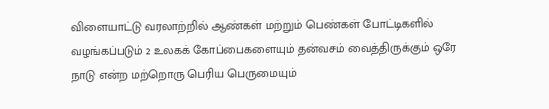விளையாட்டு வரலாற்றில் ஆண்கள் மற்றும் பெண்கள் போட்டிகளில் வழங்கப்படும் 2 உலகக் கோப்பைகளையும் தன்வசம் வைத்திருக்கும் ஒரே நாடு என்ற மற்றொரு பெரிய பெருமையும்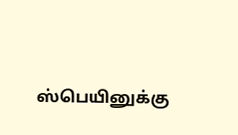ஸ்பெயினுக்கு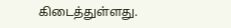கிடைத்துள்ளது.